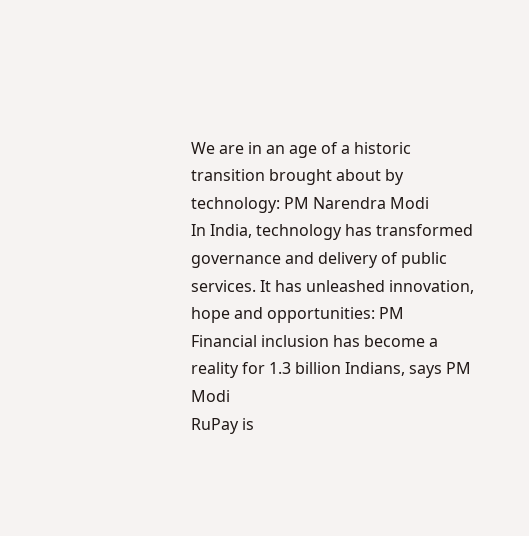We are in an age of a historic transition brought about by technology: PM Narendra Modi
In India, technology has transformed governance and delivery of public services. It has unleashed innovation, hope and opportunities: PM
Financial inclusion has become a reality for 1.3 billion Indians, says PM Modi
RuPay is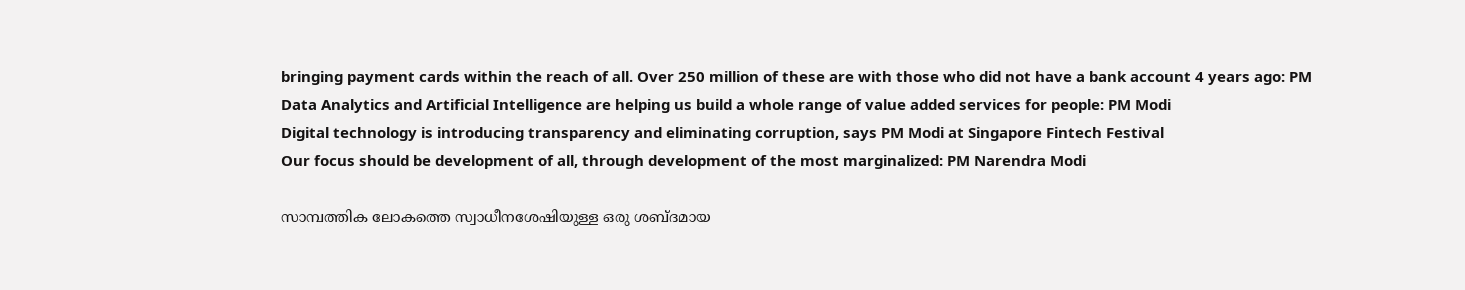bringing payment cards within the reach of all. Over 250 million of these are with those who did not have a bank account 4 years ago: PM
Data Analytics and Artificial Intelligence are helping us build a whole range of value added services for people: PM Modi
Digital technology is introducing transparency and eliminating corruption, says PM Modi at Singapore Fintech Festival
Our focus should be development of all, through development of the most marginalized: PM Narendra Modi

സാമ്പത്തിക ലോകത്തെ സ്വാധീനശേഷിയുള്ള ഒരു ശബ്ദമായ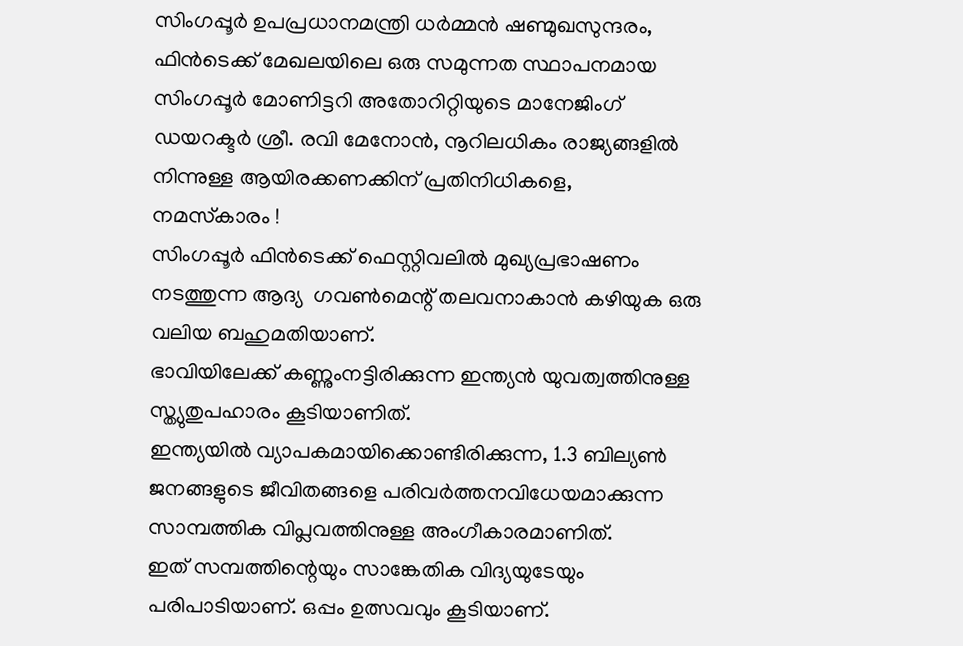സിംഗപ്പൂര്‍ ഉപപ്രധാനമന്ത്രി ധര്‍മ്മന്‍ ഷണ്മുഖസുന്ദരം, ഫിന്‍ടെക്ക് മേഖലയിലെ ഒരു സമുന്നത സ്ഥാപനമായ സിംഗപ്പൂര്‍ മോണിട്ടറി അതോറിറ്റിയുടെ മാനേജിംഗ് ഡയറക്ടര്‍ ശ്രീ. രവി മേനോന്‍, നൂറിലധികം രാജ്യങ്ങളില്‍ നിന്നുള്ള ആയിരക്കണക്കിന് പ്രതിനിധികളെ,
നമസ്‌കാരം !
സിംഗപ്പൂര്‍ ഫിന്‍ടെക്ക് ഫെസ്റ്റിവലില്‍ മുഖ്യപ്രഭാഷണം നടത്തുന്ന ആദ്യ  ഗവണ്‍മെന്റ് തലവനാകാന്‍ കഴിയുക ഒരു വലിയ ബഹുമതിയാണ്.
ഭാവിയിലേക്ക് കണ്ണുംനട്ടിരിക്കുന്ന ഇന്ത്യന്‍ യുവത്വത്തിനുള്ള സ്ത്യുതുപഹാരം കൂടിയാണിത്.
ഇന്ത്യയില്‍ വ്യാപകമായിക്കൊണ്ടിരിക്കുന്ന, 1.3 ബില്യണ്‍ ജനങ്ങളുടെ ജീവിതങ്ങളെ പരിവര്‍ത്തനവിധേയമാക്കുന്ന സാമ്പത്തിക വിപ്ലവത്തിനുള്ള അംഗീകാരമാണിത്.
ഇത് സമ്പത്തിന്റെയും സാങ്കേതിക വിദ്യയുടേയും പരിപാടിയാണ്. ഒപ്പം ഉത്സവവും കൂടിയാണ്.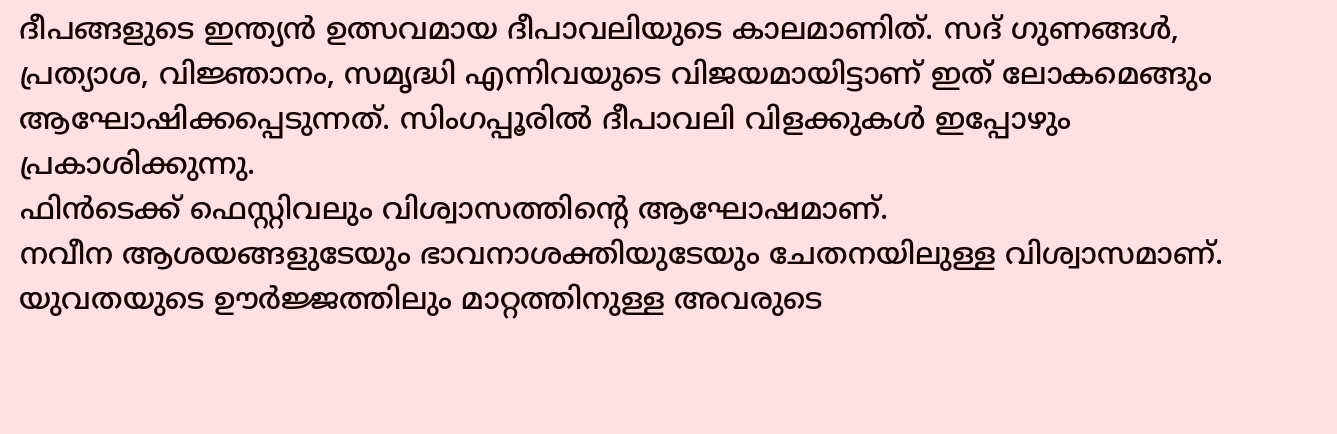ദീപങ്ങളുടെ ഇന്ത്യന്‍ ഉത്സവമായ ദീപാവലിയുടെ കാലമാണിത്. സദ് ഗുണങ്ങള്‍, പ്രത്യാശ, വിജ്ഞാനം, സമൃദ്ധി എന്നിവയുടെ വിജയമായിട്ടാണ് ഇത് ലോകമെങ്ങും ആഘോഷിക്കപ്പെടുന്നത്. സിംഗപ്പൂരില്‍ ദീപാവലി വിളക്കുകള്‍ ഇപ്പോഴും പ്രകാശിക്കുന്നു.
ഫിന്‍ടെക്ക് ഫെസ്റ്റിവലും വിശ്വാസത്തിന്റെ ആഘോഷമാണ്.
നവീന ആശയങ്ങളുടേയും ഭാവനാശക്തിയുടേയും ചേതനയിലുള്ള വിശ്വാസമാണ്.
യുവതയുടെ ഊര്‍ജ്ജത്തിലും മാറ്റത്തിനുള്ള അവരുടെ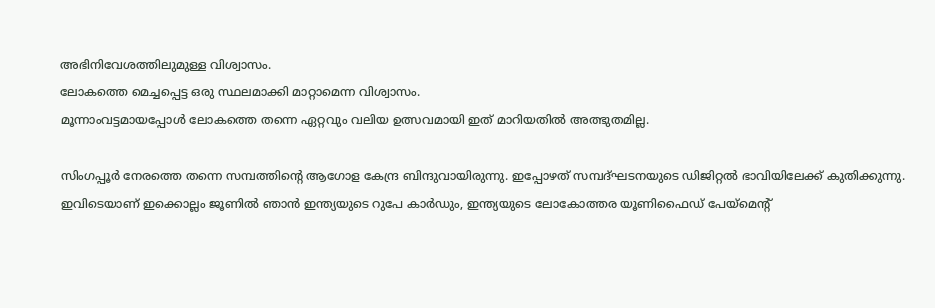അഭിനിവേശത്തിലുമുള്ള വിശ്വാസം.
ലോകത്തെ മെച്ചപ്പെട്ട ഒരു സ്ഥലമാക്കി മാറ്റാമെന്ന വിശ്വാസം.
മൂന്നാംവട്ടമായപ്പോള്‍ ലോകത്തെ തന്നെ ഏറ്റവും വലിയ ഉത്സവമായി ഇത് മാറിയതില്‍ അത്ഭുതമില്ല.

സിംഗപ്പൂര്‍ നേരത്തെ തന്നെ സമ്പത്തിന്റെ ആഗോള കേന്ദ്ര ബിന്ദുവായിരുന്നു. ഇപ്പോഴത് സമ്പദ്ഘടനയുടെ ഡിജിറ്റല്‍ ഭാവിയിലേക്ക് കുതിക്കുന്നു.
ഇവിടെയാണ് ഇക്കൊല്ലം ജൂണില്‍ ഞാന്‍ ഇന്ത്യയുടെ റുപേ കാര്‍ഡും, ഇന്ത്യയുടെ ലോകോത്തര യൂണിഫൈഡ് പേയ്‌മെന്റ്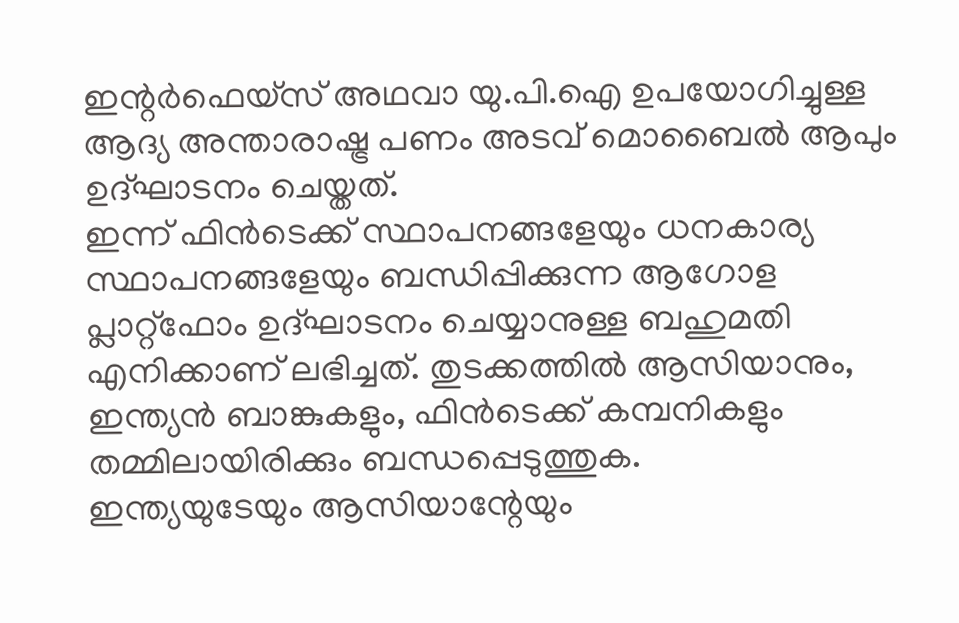ഇന്റര്‍ഫെയ്‌സ് അഥവാ യു.പി.ഐ ഉപയോഗിച്ചുള്ള ആദ്യ അന്താരാഷ്ട്ര പണം അടവ് മൊബൈല്‍ ആപും ഉദ്ഘാടനം ചെയ്തത്.
ഇന്ന് ഫിന്‍ടെക്ക് സ്ഥാപനങ്ങളേയും ധനകാര്യ സ്ഥാപനങ്ങളേയും ബന്ധിപ്പിക്കുന്ന ആഗോള പ്ലാറ്റ്‌ഫോം ഉദ്ഘാടനം ചെയ്യാനുള്ള ബഹുമതി എനിക്കാണ് ലഭിച്ചത്. തുടക്കത്തില്‍ ആസിയാനും, ഇന്ത്യന്‍ ബാങ്കുകളും, ഫിന്‍ടെക്ക് കമ്പനികളും തമ്മിലായിരിക്കും ബന്ധപ്പെടുത്തുക.
ഇന്ത്യയുടേയും ആസിയാന്റേയും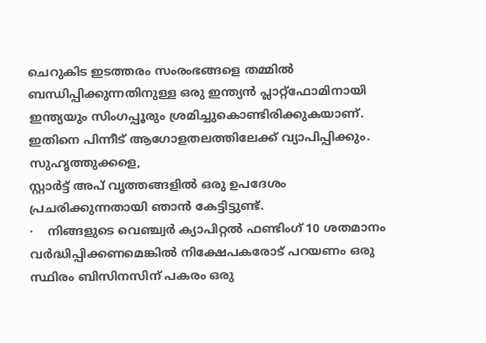ചെറുകിട ഇടത്തരം സംരംഭങ്ങളെ തമ്മില്‍ ബന്ധിപ്പിക്കുന്നതിനുള്ള ഒരു ഇന്ത്യന്‍ പ്ലാറ്റ്‌ഫോമിനായി ഇന്ത്യയും സിംഗപ്പൂരും ശ്രമിച്ചുകൊണ്ടിരിക്കുകയാണ്. ഇതിനെ പിന്നീട് ആഗോളതലത്തിലേക്ക് വ്യാപിപ്പിക്കും.
സുഹൃത്തുക്കളെ,
സ്റ്റാര്‍ട്ട് അപ് വൃത്തങ്ങളില്‍ ഒരു ഉപദേശം പ്രചരിക്കുന്നതായി ഞാന്‍ കേട്ടിട്ടുണ്ട്.
·    നിങ്ങളുടെ വെഞ്ച്വര്‍ ക്യാപിറ്റല്‍ ഫണ്ടിംഗ് 10 ശതമാനം വര്‍ദ്ധിപ്പിക്കണമെങ്കില്‍ നിക്ഷേപകരോട് പറയണം ഒരു സ്ഥിരം ബിസിനസിന് പകരം ഒരു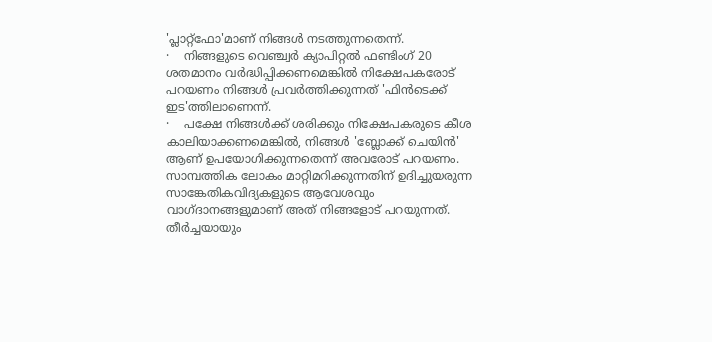'പ്ലാറ്റ്‌ഫോ'മാണ് നിങ്ങള്‍ നടത്തുന്നതെന്ന്.
·    നിങ്ങളുടെ വെഞ്ച്വര്‍ ക്യാപിറ്റല്‍ ഫണ്ടിംഗ് 20 ശതമാനം വര്‍ദ്ധിപ്പിക്കണമെങ്കില്‍ നിക്ഷേപകരോട് പറയണം നിങ്ങള്‍ പ്രവര്‍ത്തിക്കുന്നത് 'ഫിന്‍ടെക്ക് ഇട'ത്തിലാണെന്ന്.
·    പക്ഷേ നിങ്ങള്‍ക്ക് ശരിക്കും നിക്ഷേപകരുടെ കീശ കാലിയാക്കണമെങ്കില്‍, നിങ്ങള്‍ 'ബ്ലോക്ക് ചെയിന്‍' ആണ് ഉപയോഗിക്കുന്നതെന്ന് അവരോട് പറയണം.
സാമ്പത്തിക ലോകം മാറ്റിമറിക്കുന്നതിന് ഉദിച്ചുയരുന്ന സാങ്കേതികവിദ്യകളുടെ ആവേശവും വാഗ്ദാനങ്ങളുമാണ് അത് നിങ്ങളോട് പറയുന്നത്.
തീര്‍ച്ചയായും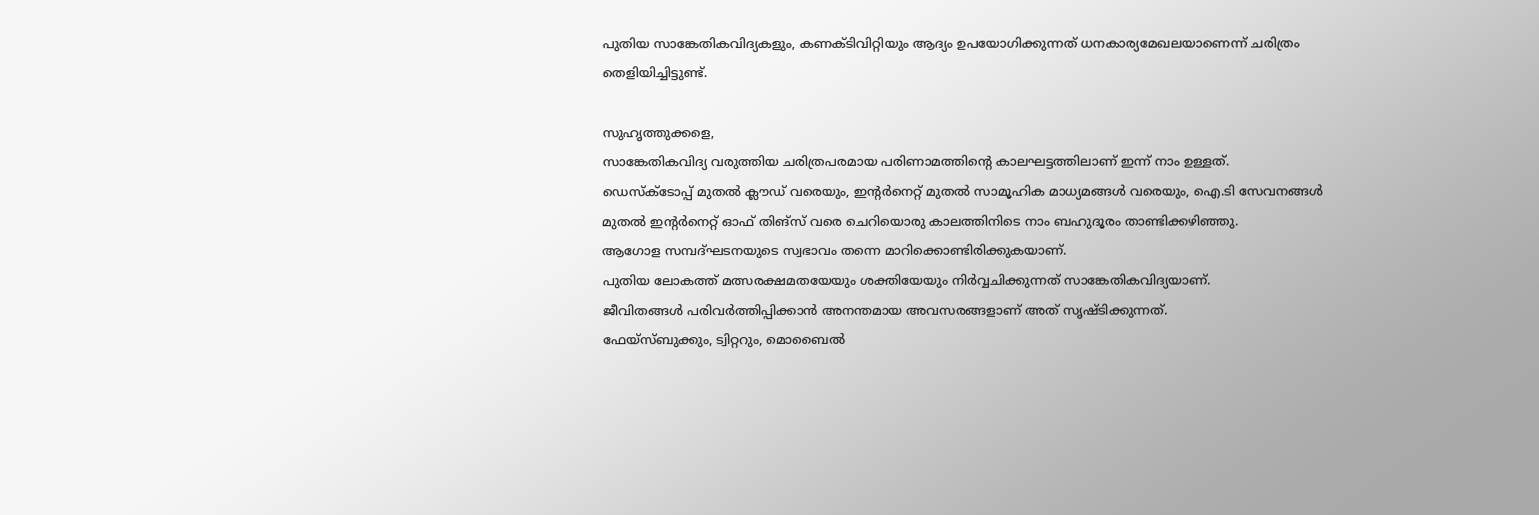പുതിയ സാങ്കേതികവിദ്യകളും, കണക്ടിവിറ്റിയും ആദ്യം ഉപയോഗിക്കുന്നത് ധനകാര്യമേഖലയാണെന്ന് ചരിത്രം തെളിയിച്ചിട്ടുണ്ട്.

സുഹൃത്തുക്കളെ,
സാങ്കേതികവിദ്യ വരുത്തിയ ചരിത്രപരമായ പരിണാമത്തിന്റെ കാലഘട്ടത്തിലാണ് ഇന്ന് നാം ഉള്ളത്.
ഡെസ്‌ക്‌ടോപ്പ് മുതല്‍ ക്ലൗഡ് വരെയും, ഇന്റര്‍നെറ്റ് മുതല്‍ സാമൂഹിക മാധ്യമങ്ങള്‍ വരെയും, ഐ.ടി സേവനങ്ങള്‍ മുതല്‍ ഇന്റര്‍നെറ്റ് ഓഫ് തിങ്‌സ് വരെ ചെറിയൊരു കാലത്തിനിടെ നാം ബഹുദൂരം താണ്ടിക്കഴിഞ്ഞു.
ആഗോള സമ്പദ്ഘടനയുടെ സ്വഭാവം തന്നെ മാറിക്കൊണ്ടിരിക്കുകയാണ്.
പുതിയ ലോകത്ത് മത്സരക്ഷമതയേയും ശക്തിയേയും നിര്‍വ്വചിക്കുന്നത് സാങ്കേതികവിദ്യയാണ്.
ജീവിതങ്ങള്‍ പരിവര്‍ത്തിപ്പിക്കാന്‍ അനന്തമായ അവസരങ്ങളാണ് അത് സൃഷ്ടിക്കുന്നത്.
ഫേയ്‌സ്ബുക്കും, ട്വിറ്ററും, മൊബൈല്‍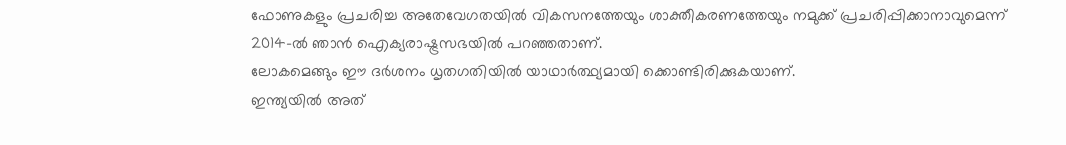ഫോണുകളും പ്രചരിച്ച അതേവേഗതയില്‍ വികസനത്തേയും ശാക്തീകരണത്തേയും നമുക്ക് പ്രചരിപ്പിക്കാനാവുമെന്ന് 2014-ല്‍ ഞാന്‍ ഐക്യരാഷ്ട്രസഭയില്‍ പറഞ്ഞതാണ്.
ലോകമെങ്ങും ഈ ദര്‍ശനം ധൃതഗതിയില്‍ യാഥാര്‍ത്ഥ്യമായി ക്കൊണ്ടിരിക്കുകയാണ്.
ഇന്ത്യയില്‍ അത്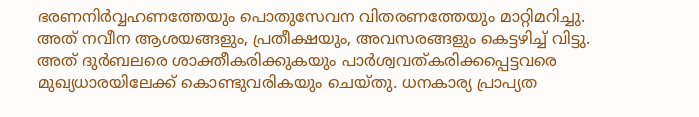ഭരണനിര്‍വ്വഹണത്തേയും പൊതുസേവന വിതരണത്തേയും മാറ്റിമറിച്ചു. അത് നവീന ആശയങ്ങളും, പ്രതീക്ഷയും, അവസരങ്ങളും കെട്ടഴിച്ച് വിട്ടു. അത് ദുര്‍ബലരെ ശാക്തീകരിക്കുകയും പാര്‍ശ്വവത്കരിക്കപ്പെട്ടവരെ മുഖ്യധാരയിലേക്ക് കൊണ്ടുവരികയും ചെയ്തു. ധനകാര്യ പ്രാപ്യത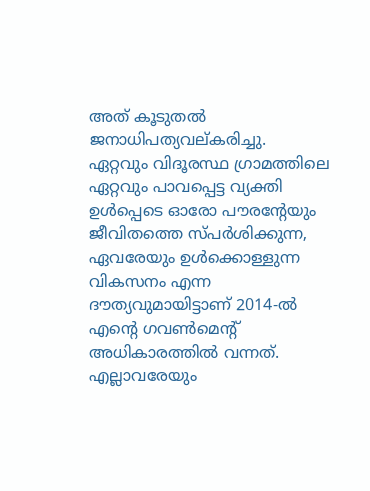അത് കൂടുതല്‍ ജനാധിപത്യവല്കരിച്ചു.
ഏറ്റവും വിദൂരസ്ഥ ഗ്രാമത്തിലെ ഏറ്റവും പാവപ്പെട്ട വ്യക്തി ഉള്‍പ്പെടെ ഓരോ പൗരന്റേയും ജീവിതത്തെ സ്പര്‍ശിക്കുന്ന, ഏവരേയും ഉള്‍ക്കൊള്ളുന്ന വികസനം എന്ന ദൗത്യവുമായിട്ടാണ് 2014-ല്‍ എന്റെ ഗവണ്‍മെന്റ് അധികാരത്തില്‍ വന്നത്.
എല്ലാവരേയും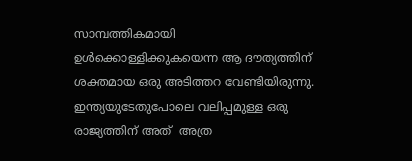സാമ്പത്തികമായി ഉള്‍ക്കൊള്ളിക്കുകയെന്ന ആ ദൗത്യത്തിന് ശക്തമായ ഒരു അടിത്തറ വേണ്ടിയിരുന്നു. ഇന്ത്യയുടേതുപോലെ വലിപ്പമുള്ള ഒരു രാജ്യത്തിന് അത്  അത്ര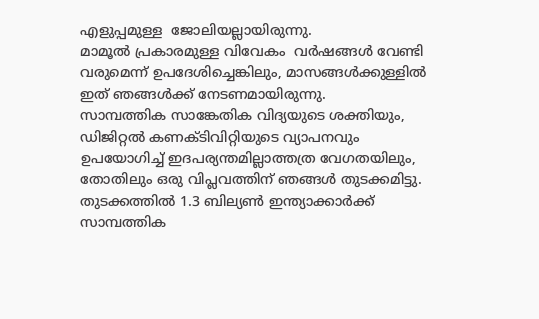എളുപ്പമുള്ള  ജോലിയല്ലായിരുന്നു.
മാമൂല്‍ പ്രകാരമുള്ള വിവേകം  വര്‍ഷങ്ങള്‍ വേണ്ടി വരുമെന്ന് ഉപദേശിച്ചെങ്കിലും, മാസങ്ങള്‍ക്കുള്ളില്‍ ഇത് ഞങ്ങള്‍ക്ക് നേടണമായിരുന്നു.
സാമ്പത്തിക സാങ്കേതിക വിദ്യയുടെ ശക്തിയും, ഡിജിറ്റല്‍ കണക്ടിവിറ്റിയുടെ വ്യാപനവും ഉപയോഗിച്ച് ഇദപര്യന്തമില്ലാത്തത്ര വേഗതയിലും, തോതിലും ഒരു വിപ്ലവത്തിന് ഞങ്ങള്‍ തുടക്കമിട്ടു.
തുടക്കത്തില്‍ 1.3 ബില്യണ്‍ ഇന്ത്യാക്കാര്‍ക്ക് സാമ്പത്തിക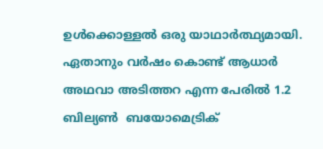ഉള്‍ക്കൊള്ളല്‍ ഒരു യാഥാര്‍ത്ഥ്യമായി. ഏതാനും വര്‍ഷം കൊണ്ട് ആധാര്‍ അഥവാ അടിത്തറ എന്ന പേരില്‍ 1.2 ബില്യണ്‍  ബയോമെട്രിക്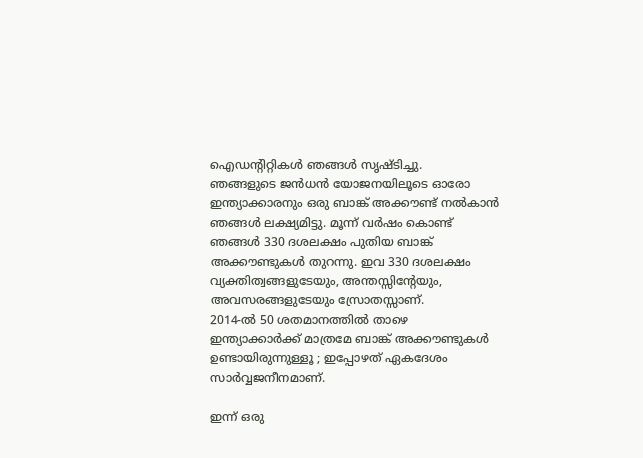ഐഡന്റിറ്റികള്‍ ഞങ്ങള്‍ സൃഷ്ടിച്ചു.
ഞങ്ങളുടെ ജന്‍ധന്‍ യോജനയിലൂടെ ഓരോ ഇന്ത്യാക്കാരനും ഒരു ബാങ്ക് അക്കൗണ്ട് നല്‍കാന്‍ ഞങ്ങള്‍ ലക്ഷ്യമിട്ടു. മൂന്ന് വര്‍ഷം കൊണ്ട് ഞങ്ങള്‍ 330 ദശലക്ഷം പുതിയ ബാങ്ക് അക്കൗണ്ടുകള്‍ തുറന്നു. ഇവ 330 ദശലക്ഷം വ്യക്തിത്വങ്ങളുടേയും, അന്തസ്സിന്റേയും, അവസരങ്ങളുടേയും സ്രോതസ്സാണ്.
2014-ല്‍ 50 ശതമാനത്തില്‍ താഴെ ഇന്ത്യാക്കാര്‍ക്ക് മാത്രമേ ബാങ്ക് അക്കൗണ്ടുകള്‍ ഉണ്ടായിരുന്നുള്ളൂ ; ഇപ്പോഴത് ഏകദേശം സാര്‍വ്വജനീനമാണ്.

ഇന്ന് ഒരു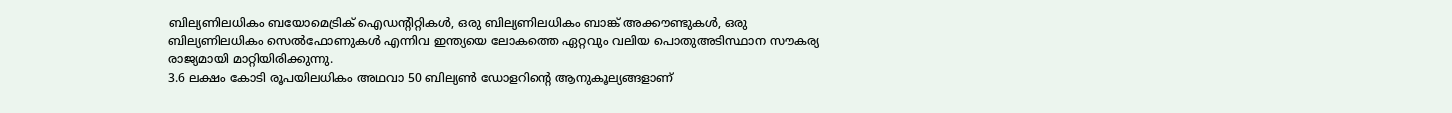ബില്യണിലധികം ബയോമെട്രിക് ഐഡന്റിറ്റികള്‍, ഒരു ബില്യണിലധികം ബാങ്ക് അക്കൗണ്ടുകള്‍, ഒരു ബില്യണിലധികം സെല്‍ഫോണുകള്‍ എന്നിവ ഇന്ത്യയെ ലോകത്തെ ഏറ്റവും വലിയ പൊതുഅടിസ്ഥാന സൗകര്യ രാജ്യമായി മാറ്റിയിരിക്കുന്നു.
3.6 ലക്ഷം കോടി രൂപയിലധികം അഥവാ 50 ബില്യണ്‍ ഡോളറിന്റെ ആനുകൂല്യങ്ങളാണ്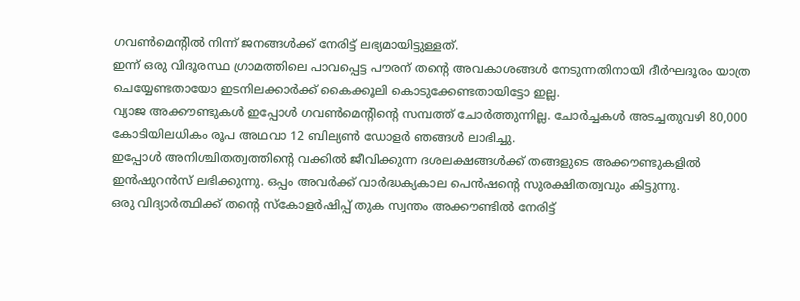ഗവണ്‍മെന്റില്‍ നിന്ന് ജനങ്ങള്‍ക്ക് നേരിട്ട് ലഭ്യമായിട്ടുള്ളത്.
ഇന്ന് ഒരു വിദൂരസ്ഥ ഗ്രാമത്തിലെ പാവപ്പെട്ട പൗരന് തന്റെ അവകാശങ്ങള്‍ നേടുന്നതിനായി ദീര്‍ഘദൂരം യാത്ര ചെയ്യേണ്ടതായോ ഇടനിലക്കാര്‍ക്ക് കൈക്കൂലി കൊടുക്കേണ്ടതായിട്ടോ ഇല്ല.
വ്യാജ അക്കൗണ്ടുകള്‍ ഇപ്പോള്‍ ഗവണ്‍മെന്റിന്റെ സമ്പത്ത് ചോര്‍ത്തുന്നില്ല. ചോര്‍ച്ചകള്‍ അടച്ചതുവഴി 80,000 കോടിയിലധികം രൂപ അഥവാ 12 ബില്യണ്‍ ഡോളര്‍ ഞങ്ങള്‍ ലാഭിച്ചു.
ഇപ്പോള്‍ അനിശ്ചിതത്വത്തിന്റെ വക്കില്‍ ജീവിക്കുന്ന ദശലക്ഷങ്ങള്‍ക്ക് തങ്ങളുടെ അക്കൗണ്ടുകളില്‍ ഇന്‍ഷുറന്‍സ് ലഭിക്കുന്നു. ഒപ്പം അവര്‍ക്ക് വാര്‍ദ്ധക്യകാല പെന്‍ഷന്റെ സുരക്ഷിതത്വവും കിട്ടുന്നു.
ഒരു വിദ്യാര്‍ത്ഥിക്ക് തന്റെ സ്‌കോളര്‍ഷിപ്പ് തുക സ്വന്തം അക്കൗണ്ടില്‍ നേരിട്ട്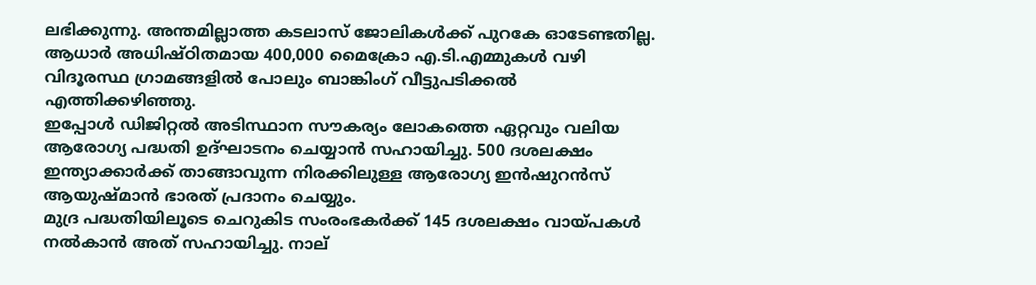ലഭിക്കുന്നു. അന്തമില്ലാത്ത കടലാസ് ജോലികള്‍ക്ക് പുറകേ ഓടേണ്ടതില്ല.
ആധാര്‍ അധിഷ്ഠിതമായ 400,000 മൈക്രോ എ.ടി.എമ്മുകള്‍ വഴി വിദൂരസ്ഥ ഗ്രാമങ്ങളില്‍ പോലും ബാങ്കിംഗ് വീട്ടുപടിക്കല്‍ എത്തിക്കഴിഞ്ഞു.
ഇപ്പോള്‍ ഡിജിറ്റല്‍ അടിസ്ഥാന സൗകര്യം ലോകത്തെ ഏറ്റവും വലിയ ആരോഗ്യ പദ്ധതി ഉദ്ഘാടനം ചെയ്യാന്‍ സഹായിച്ചു. 500 ദശലക്ഷം ഇന്ത്യാക്കാര്‍ക്ക് താങ്ങാവുന്ന നിരക്കിലുള്ള ആരോഗ്യ ഇന്‍ഷുറന്‍സ് ആയുഷ്മാന്‍ ഭാരത് പ്രദാനം ചെയ്യും.
മുദ്ര പദ്ധതിയിലൂടെ ചെറുകിട സംരംഭകര്‍ക്ക് 145 ദശലക്ഷം വായ്പകള്‍ നല്‍കാന്‍ അത് സഹായിച്ചു. നാല്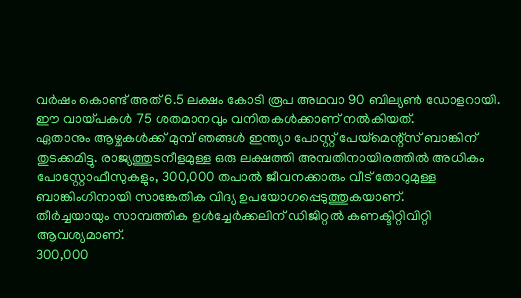വര്‍ഷം കൊണ്ട് അത് 6.5 ലക്ഷം കോടി രൂപ അഥവാ 90 ബില്യണ്‍ ഡോളറായി. ഈ വായ്പകള്‍ 75 ശതമാനവും വനിതകള്‍ക്കാണ് നല്‍കിയത്.
ഏതാനും ആഴ്ചകള്‍ക്ക് മുമ്പ് ഞങ്ങള്‍ ഇന്ത്യാ പോസ്റ്റ് പേയ്‌മെന്റ്‌സ് ബാങ്കിന് തുടക്കമിട്ടു. രാജ്യത്തുടനീളമുള്ള ഒരു ലക്ഷത്തി അമ്പതിനായിരത്തില്‍ അധികം പോസ്റ്റോഫീസുകളും, 300,000 തപാല്‍ ജീവനക്കാരും വീട് തോറുമുള്ള ബാങ്കിംഗിനായി സാങ്കേതിക വിദ്യ ഉപയോഗപ്പെടുത്തുകയാണ്.
തീര്‍ച്ചയായും സാമ്പത്തിക ഉള്‍ച്ചേര്‍ക്കലിന് ഡിജിറ്റല്‍ കണക്ടിറ്റിവിറ്റി ആവശ്യമാണ്.
300,000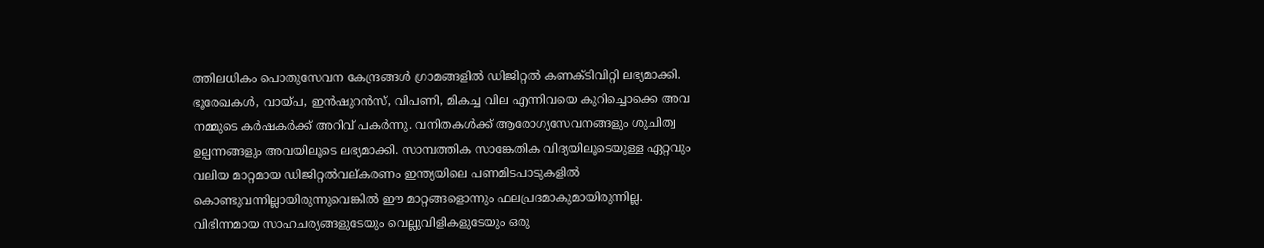ത്തിലധികം പൊതുസേവന കേന്ദ്രങ്ങള്‍ ഗ്രാമങ്ങളില്‍ ഡിജിറ്റല്‍ കണക്ടിവിറ്റി ലഭ്യമാക്കി. ഭൂരേഖകള്‍, വായ്പ, ഇന്‍ഷുറന്‍സ്, വിപണി, മികച്ച വില എന്നിവയെ കുറിച്ചൊക്കെ അവ നമ്മുടെ കര്‍ഷകര്‍ക്ക് അറിവ് പകര്‍ന്നു. വനിതകള്‍ക്ക് ആരോഗ്യസേവനങ്ങളും ശുചിത്വ ഉല്പന്നങ്ങളും അവയിലൂടെ ലഭ്യമാക്കി. സാമ്പത്തിക സാങ്കേതിക വിദ്യയിലൂടെയുള്ള ഏറ്റവും വലിയ മാറ്റമായ ഡിജിറ്റല്‍വല്കരണം ഇന്ത്യയിലെ പണമിടപാടുകളില്‍ കൊണ്ടുവന്നില്ലായിരുന്നുവെങ്കില്‍ ഈ മാറ്റങ്ങളൊന്നും ഫലപ്രദമാകുമായിരുന്നില്ല.
വിഭിന്നമായ സാഹചര്യങ്ങളുടേയും വെല്ലുവിളികളുടേയും ഒരു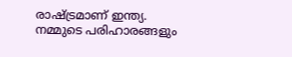രാഷ്ട്രമാണ് ഇന്ത്യ. നമ്മുടെ പരിഹാരങ്ങളും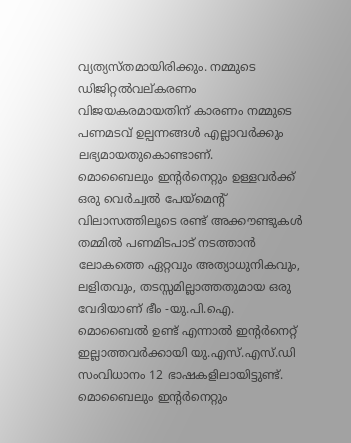വ്യത്യസ്തമായിരിക്കും. നമ്മുടെ ഡിജിറ്റല്‍വല്കരണം വിജയകരമായതിന് കാരണം നമ്മുടെ പണമടവ് ഉല്പന്നങ്ങള്‍ എല്ലാവര്‍ക്കും ലഭ്യമായതുകൊണ്ടാണ്.
മൊബൈലും ഇന്റര്‍നെറ്റും ഉള്ളവര്‍ക്ക് ഒരു വെര്‍ച്വല്‍ പേയ്‌മെന്റ് വിലാസത്തിലൂടെ രണ്ട് അക്കൗണ്ടുകള്‍ തമ്മില്‍ പണമിടപാട് നടത്താന്‍ ലോകത്തെ ഏറ്റവും അത്യാധുനികവും, ലളിതവും, തടസ്സമില്ലാത്തതുമായ ഒരു വേദിയാണ് ഭീം -യു.പി.ഐ.
മൊബൈല്‍ ഉണ്ട് എന്നാല്‍ ഇന്റര്‍നെറ്റ് ഇല്ലാത്തവര്‍ക്കായി യു.എസ്.എസ്.ഡി സംവിധാനം 12 ഭാഷകളിലായിട്ടുണ്ട്.
മൊബൈലും ഇന്റര്‍നെറ്റും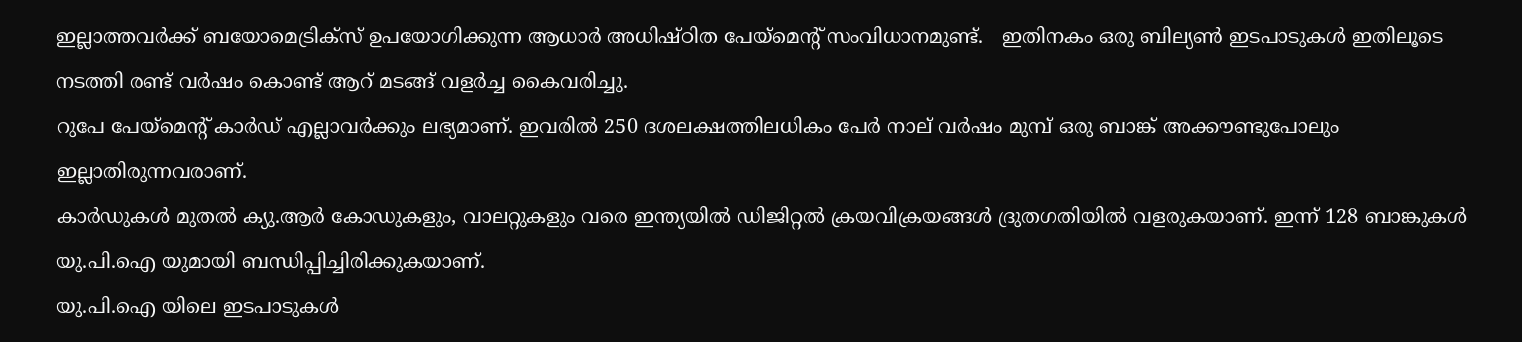ഇല്ലാത്തവര്‍ക്ക് ബയോമെട്രിക്‌സ് ഉപയോഗിക്കുന്ന ആധാര്‍ അധിഷ്ഠിത പേയ്‌മെന്റ് സംവിധാനമുണ്ട്.   ഇതിനകം ഒരു ബില്യണ്‍ ഇടപാടുകള്‍ ഇതിലൂടെ നടത്തി രണ്ട് വര്‍ഷം കൊണ്ട് ആറ് മടങ്ങ് വളര്‍ച്ച കൈവരിച്ചു.
റുപേ പേയ്‌മെന്റ് കാര്‍ഡ് എല്ലാവര്‍ക്കും ലഭ്യമാണ്. ഇവരില്‍ 250 ദശലക്ഷത്തിലധികം പേര്‍ നാല് വര്‍ഷം മുമ്പ് ഒരു ബാങ്ക് അക്കൗണ്ടുപോലും ഇല്ലാതിരുന്നവരാണ്.
കാര്‍ഡുകള്‍ മുതല്‍ ക്യു.ആര്‍ കോഡുകളും, വാലറ്റുകളും വരെ ഇന്ത്യയില്‍ ഡിജിറ്റല്‍ ക്രയവിക്രയങ്ങള്‍ ദ്രുതഗതിയില്‍ വളരുകയാണ്. ഇന്ന് 128 ബാങ്കുകള്‍ യു.പി.ഐ യുമായി ബന്ധിപ്പിച്ചിരിക്കുകയാണ്.
യു.പി.ഐ യിലെ ഇടപാടുകള്‍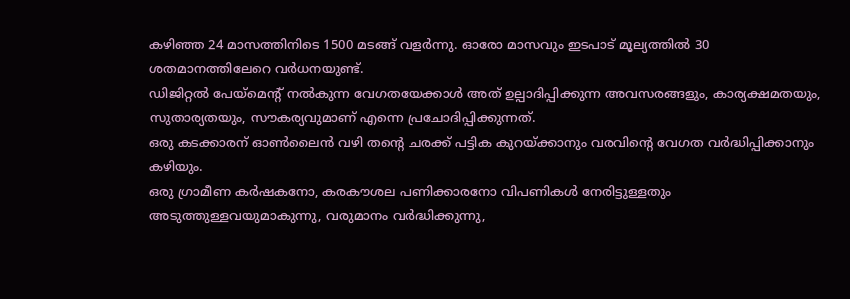കഴിഞ്ഞ 24 മാസത്തിനിടെ 1500 മടങ്ങ് വളര്‍ന്നു. ഓരോ മാസവും ഇടപാട് മൂല്യത്തില്‍ 30 ശതമാനത്തിലേറെ വര്‍ധനയുണ്ട്.
ഡിജിറ്റല്‍ പേയ്‌മെന്റ് നല്‍കുന്ന വേഗതയേക്കാള്‍ അത് ഉല്പാദിപ്പിക്കുന്ന അവസരങ്ങളും, കാര്യക്ഷമതയും, സുതാര്യതയും, സൗകര്യവുമാണ് എന്നെ പ്രചോദിപ്പിക്കുന്നത്.
ഒരു കടക്കാരന് ഓണ്‍ലൈന്‍ വഴി തന്റെ ചരക്ക് പട്ടിക കുറയ്ക്കാനും വരവിന്റെ വേഗത വര്‍ദ്ധിപ്പിക്കാനും കഴിയും.
ഒരു ഗ്രാമീണ കര്‍ഷകനോ, കരകൗശല പണിക്കാരനോ വിപണികള്‍ നേരിട്ടുള്ളതും അടുത്തുള്ളവയുമാകുന്നു, വരുമാനം വര്‍ദ്ധിക്കുന്നു,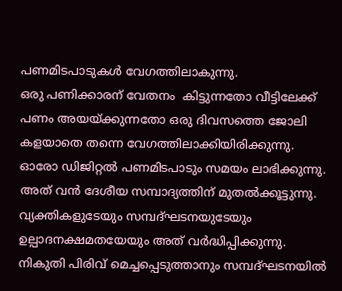പണമിടപാടുകള്‍ വേഗത്തിലാകുന്നു.
ഒരു പണിക്കാരന് വേതനം  കിട്ടുന്നതോ വീട്ടിലേക്ക് പണം അയയ്ക്കുന്നതോ ഒരു ദിവസത്തെ ജോലി കളയാതെ തന്നെ വേഗത്തിലാക്കിയിരിക്കുന്നു.
ഓരോ ഡിജിറ്റല്‍ പണമിടപാടും സമയം ലാഭിക്കുന്നു. അത് വന്‍ ദേശീയ സമ്പാദ്യത്തിന് മുതല്‍ക്കൂട്ടുന്നു. വ്യക്തികളുടേയും സമ്പദ്ഘടനയുടേയും ഉല്പാദനക്ഷമതയേയും അത് വര്‍ദ്ധിപ്പിക്കുന്നു.
നികുതി പിരിവ് മെച്ചപ്പെടുത്താനും സമ്പദ്ഘടനയില്‍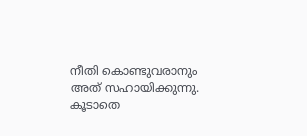നീതി കൊണ്ടുവരാനും അത് സഹായിക്കുന്നു.
കൂടാതെ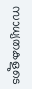സാധ്യതകളുടെ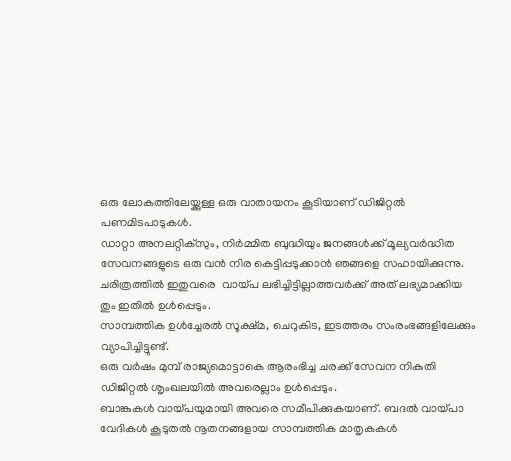ഒരു ലോകത്തിലേയ്ക്കുള്ള ഒരു വാതായനം കൂടിയാണ് ഡിജിറ്റല്‍ പണമിടപാടുകള്‍.
ഡാറ്റാ അനലറ്റിക്‌സും, നിര്‍മ്മിത ബുദ്ധിയും ജനങ്ങള്‍ക്ക് മൂല്യവര്‍ദ്ധിത സേവനങ്ങളുടെ ഒരു വന്‍ നിര കെട്ടിപ്പടുക്കാന്‍ ഞങ്ങളെ സഹായിക്കുന്നു. ചരിത്രത്തില്‍ ഇതുവരെ  വായ്പ ലഭിച്ചിട്ടില്ലാത്തവര്‍ക്ക് അത് ലഭ്യമാക്കിയ തും ഇതില്‍ ഉള്‍പ്പെടും.
സാമ്പത്തിക ഉള്‍ച്ചേരല്‍ സൂക്ഷ്മ, ചെറുകിട, ഇടത്തരം സംരംഭങ്ങളിലേക്കും വ്യാപിച്ചിട്ടുണ്ട്.
ഒരു വര്‍ഷം മുമ്പ് രാജ്യമൊട്ടാകെ ആരംഭിച്ച ചരക്ക് സേവന നികുതി ഡിജിറ്റല്‍ ശൃംഖലയില്‍ അവരെല്ലാം ഉള്‍പ്പെടും.
ബാങ്കുകള്‍ വായ്പയുമായി അവരെ സമീപിക്കുകയാണ്. ബദല്‍ വായ്പാ വേദികള്‍ കൂടുതല്‍ നൂതനങ്ങളായ സാമ്പത്തിക മാതൃകകള്‍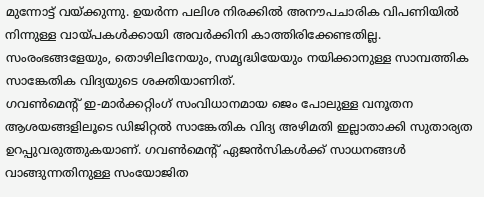മുന്നോട്ട് വയ്ക്കുന്നു. ഉയര്‍ന്ന പലിശ നിരക്കില്‍ അനൗപചാരിക വിപണിയില്‍ നിന്നുള്ള വായ്പകള്‍ക്കായി അവര്‍ക്കിനി കാത്തിരിക്കേണ്ടതില്ല.
സംരംഭങ്ങളേയും, തൊഴിലിനേയും, സമൃദ്ധിയേയും നയിക്കാനുള്ള സാമ്പത്തിക സാങ്കേതിക വിദ്യയുടെ ശക്തിയാണിത്.
ഗവണ്‍മെന്റ് ഇ-മാര്‍ക്കറ്റിംഗ് സംവിധാനമായ ജെം പോലുള്ള വനൂതന ആശയങ്ങളിലൂടെ ഡിജിറ്റല്‍ സാങ്കേതിക വിദ്യ അഴിമതി ഇല്ലാതാക്കി സുതാര്യത ഉറപ്പുവരുത്തുകയാണ്. ഗവണ്‍മെന്റ് ഏജന്‍സികള്‍ക്ക് സാധനങ്ങള്‍ വാങ്ങുന്നതിനുള്ള സംയോജിത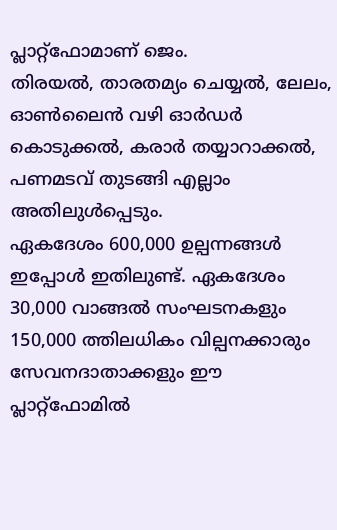പ്ലാറ്റ്‌ഫോമാണ് ജെം.
തിരയല്‍, താരതമ്യം ചെയ്യല്‍, ലേലം, ഓണ്‍ലൈന്‍ വഴി ഓര്‍ഡര്‍ കൊടുക്കല്‍, കരാര്‍ തയ്യാറാക്കല്‍, പണമടവ് തുടങ്ങി എല്ലാം അതിലുള്‍പ്പെടും.
ഏകദേശം 600,000 ഉല്പന്നങ്ങള്‍ ഇപ്പോള്‍ ഇതിലുണ്ട്. ഏകദേശം 30,000 വാങ്ങല്‍ സംഘടനകളും 150,000 ത്തിലധികം വില്പനക്കാരും സേവനദാതാക്കളും ഈ പ്ലാറ്റ്‌ഫോമില്‍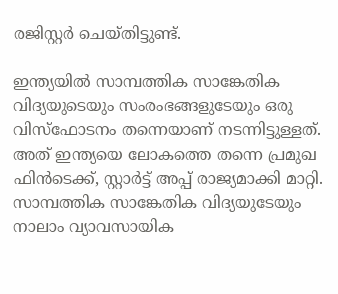രജിസ്റ്റര്‍ ചെയ്തിട്ടുണ്ട്.

ഇന്ത്യയില്‍ സാമ്പത്തിക സാങ്കേതിക വിദ്യയുടെയും സംരംഭങ്ങളുടേയും ഒരു വിസ്‌ഫോടനം തന്നെയാണ് നടന്നിട്ടുള്ളത്. അത് ഇന്ത്യയെ ലോകത്തെ തന്നെ പ്രമുഖ ഫിന്‍ടെക്ക്, സ്റ്റാര്‍ട്ട് അപ്പ് രാജ്യമാക്കി മാറ്റി. സാമ്പത്തിക സാങ്കേതിക വിദ്യയുടേയും നാലാം വ്യാവസായിക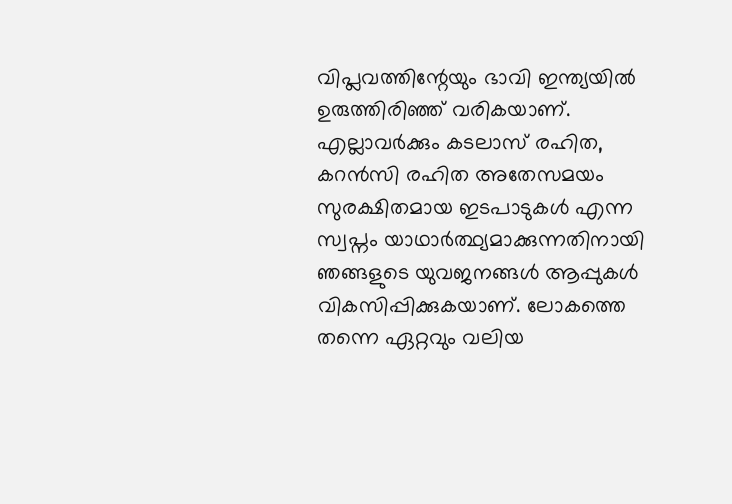വിപ്ലവത്തിന്റേയും ഭാവി ഇന്ത്യയില്‍ ഉരുത്തിരിഞ്ഞ് വരികയാണ്.
എല്ലാവര്‍ക്കും കടലാസ് രഹിത, കറന്‍സി രഹിത അതേസമയം സുരക്ഷിതമായ ഇടപാടുകള്‍ എന്ന സ്വപ്നം യാഥാര്‍ത്ഥ്യമാക്കുന്നതിനായി ഞങ്ങളുടെ യുവജനങ്ങള്‍ ആപ്പുകള്‍ വികസിപ്പിക്കുകയാണ്. ലോകത്തെ തന്നെ ഏറ്റവും വലിയ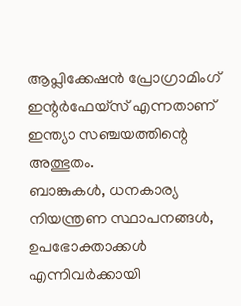ആപ്ലിക്കേഷന്‍ പ്രോഗ്രാമിംഗ് ഇന്റര്‍ഫേയ്‌സ് എന്നതാണ് ഇന്ത്യാ സഞ്ചയത്തിന്റെ അത്ഭുതം.
ബാങ്കുകള്‍, ധനകാര്യ നിയന്ത്രണ സ്ഥാപനങ്ങള്‍, ഉപഭോക്താക്കള്‍ എന്നിവര്‍ക്കായി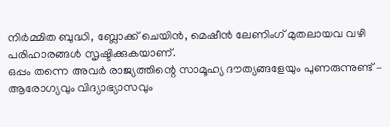നിര്‍മ്മിത ബുദ്ധി, ബ്ലോക്ക് ചെയിന്‍, മെഷീന്‍ ലേണിംഗ് മുതലായവ വഴി പരിഹാരങ്ങള്‍ സൃഷ്ടിക്കുകയാണ്.
ഒപ്പം തന്നെ അവര്‍ രാജ്യത്തിന്റെ സാമൂഹ്യ ദൗത്യങ്ങളേയും പുണരുന്നുണ്ട് – ആരോഗ്യവും വിദ്യാഭ്യാസവും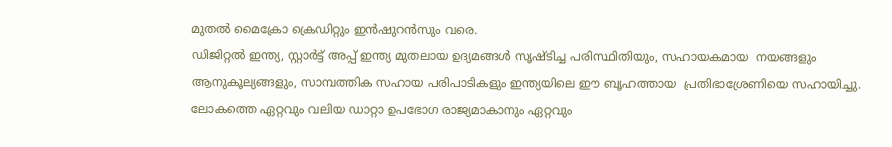മുതല്‍ മൈക്രോ ക്രെഡിറ്റും ഇന്‍ഷുറന്‍സും വരെ.
ഡിജിറ്റല്‍ ഇന്ത്യ, സ്റ്റാര്‍ട്ട് അപ്പ് ഇന്ത്യ മുതലായ ഉദ്യമങ്ങള്‍ സൃഷ്ടിച്ച പരിസ്ഥിതിയും, സഹായകമായ  നയങ്ങളും ആനുകൂല്യങ്ങളും, സാമ്പത്തിക സഹായ പരിപാടികളും ഇന്ത്യയിലെ ഈ ബൃഹത്തായ  പ്രതിഭാശ്രേണിയെ സഹായിച്ചു.
ലോകത്തെ ഏറ്റവും വലിയ ഡാറ്റാ ഉപഭോഗ രാജ്യമാകാനും ഏറ്റവും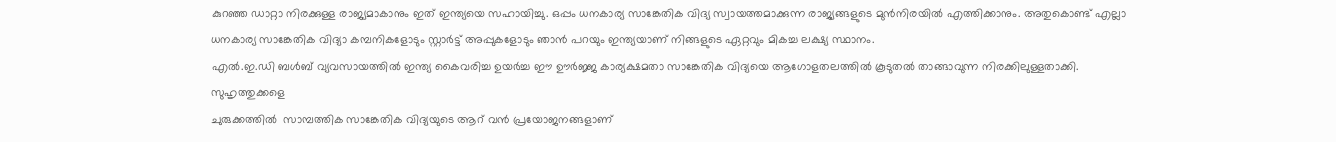കുറഞ്ഞ ഡാറ്റാ നിരക്കുള്ള രാജ്യമാകാനും ഇത് ഇന്ത്യയെ സഹായിച്ചു. ഒപ്പം ധനകാര്യ സാങ്കേതിക വിദ്യ സ്വായത്തമാക്കുന്ന രാജ്യങ്ങളുടെ മുന്‍നിരയില്‍ എത്തിക്കാനും. അതുകൊണ്ട് എല്ലാ ധനകാര്യ സാങ്കേതിക വിദ്യാ കമ്പനികളോടും സ്റ്റാര്‍ട്ട് അപ്പുകളോടും ഞാന്‍ പറയും ഇന്ത്യയാണ് നിങ്ങളുടെ ഏറ്റവും മികച്ച ലക്ഷ്യ സ്ഥാനം.
എല്‍.ഇ.ഡി ബള്‍ബ് വ്യവസായത്തില്‍ ഇന്ത്യ കൈവരിച്ച ഉയര്‍ച്ച ഈ ഊര്‍ജ്ജ കാര്യക്ഷമതാ സാങ്കേതിക വിദ്യയെ ആഗോളതലത്തില്‍ കൂടുതല്‍ താങ്ങാവുന്ന നിരക്കിലുള്ളതാക്കി.
സുഹൃത്തുക്കളെ
ചുരുക്കത്തില്‍  സാമ്പത്തിക സാങ്കേതിക വിദ്യയുടെ ആറ് വന്‍ പ്രയോജനങ്ങളാണ്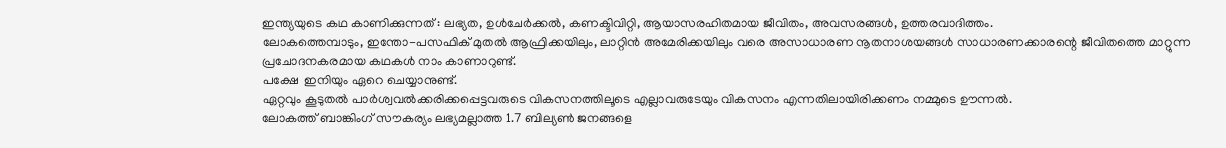ഇന്ത്യയുടെ കഥ കാണിക്കുന്നത് : ലഭ്യത, ഉള്‍ചേര്‍ക്കല്‍, കണക്ടിവിറ്റി, ആയാസരഹിതമായ ജീവിതം, അവസരങ്ങള്‍, ഉത്തരവാദിത്തം.
ലോകത്തെമ്പാടും, ഇന്തോ-പസഫിക് മുതല്‍ ആഫ്രിക്കയിലും, ലാറ്റിന്‍ അമേരിക്കയിലും വരെ അസാധാരണ നൂതനാശയങ്ങള്‍ സാധാരണക്കാരന്റെ ജീവിതത്തെ മാറ്റുന്ന പ്രചോദനകരമായ കഥകള്‍ നാം കാണാറുണ്ട്.
പക്ഷേ  ഇനിയും ഏറെ ചെയ്യാനുണ്ട്.
ഏറ്റവും കൂടുതല്‍ പാര്‍ശ്വവല്‍ക്കരിക്കപ്പെട്ടവരുടെ വികസനത്തിലൂടെ എല്ലാവരുടേയും വികസനം എന്നതിലായിരിക്കണം നമ്മുടെ ഊന്നല്‍.
ലോകത്ത് ബാങ്കിംഗ് സൗകര്യം ലഭ്യമല്ലാത്ത 1.7 ബില്യണ്‍ ജനങ്ങളെ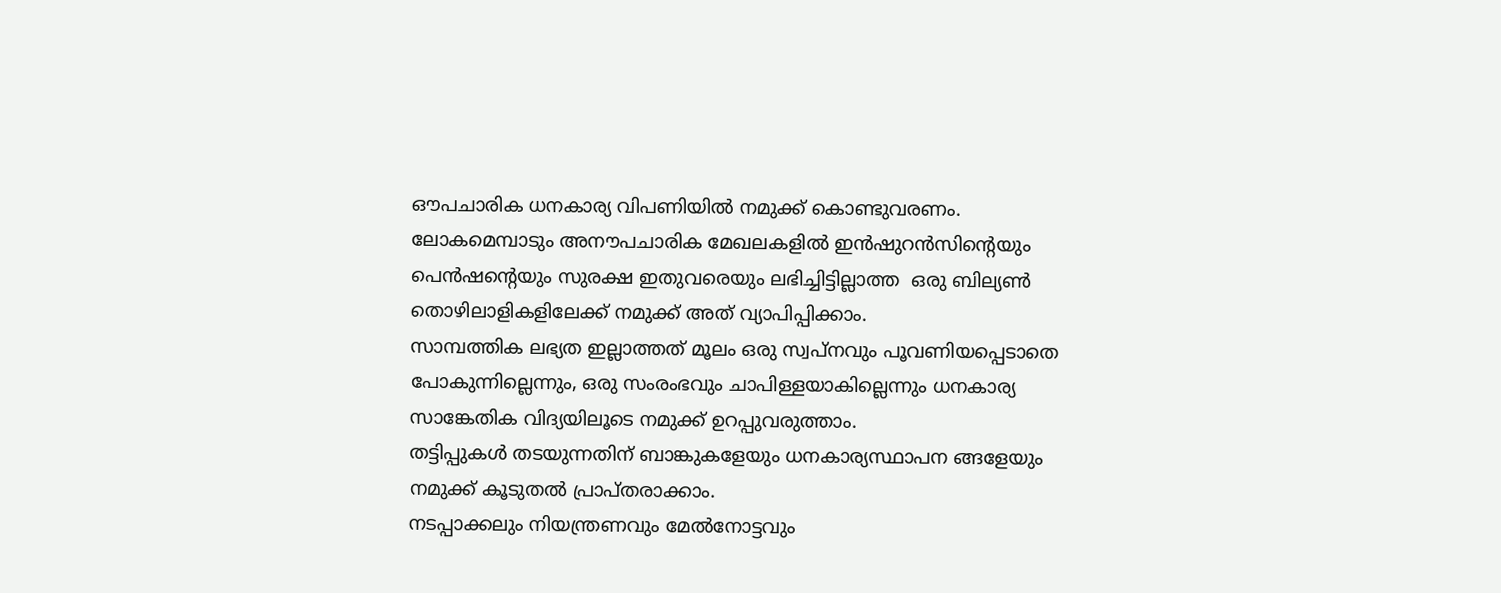ഔപചാരിക ധനകാര്യ വിപണിയില്‍ നമുക്ക് കൊണ്ടുവരണം.
ലോകമെമ്പാടും അനൗപചാരിക മേഖലകളില്‍ ഇന്‍ഷുറന്‍സിന്റെയും പെന്‍ഷന്റെയും സുരക്ഷ ഇതുവരെയും ലഭിച്ചിട്ടില്ലാത്ത  ഒരു ബില്യണ്‍ തൊഴിലാളികളിലേക്ക് നമുക്ക് അത് വ്യാപിപ്പിക്കാം.
സാമ്പത്തിക ലഭ്യത ഇല്ലാത്തത് മൂലം ഒരു സ്വപ്നവും പൂവണിയപ്പെടാതെ പോകുന്നില്ലെന്നും, ഒരു സംരംഭവും ചാപിള്ളയാകില്ലെന്നും ധനകാര്യ സാങ്കേതിക വിദ്യയിലൂടെ നമുക്ക് ഉറപ്പുവരുത്താം.
തട്ടിപ്പുകള്‍ തടയുന്നതിന് ബാങ്കുകളേയും ധനകാര്യസ്ഥാപന ങ്ങളേയും നമുക്ക് കൂടുതല്‍ പ്രാപ്തരാക്കാം.
നടപ്പാക്കലും നിയന്ത്രണവും മേല്‍നോട്ടവും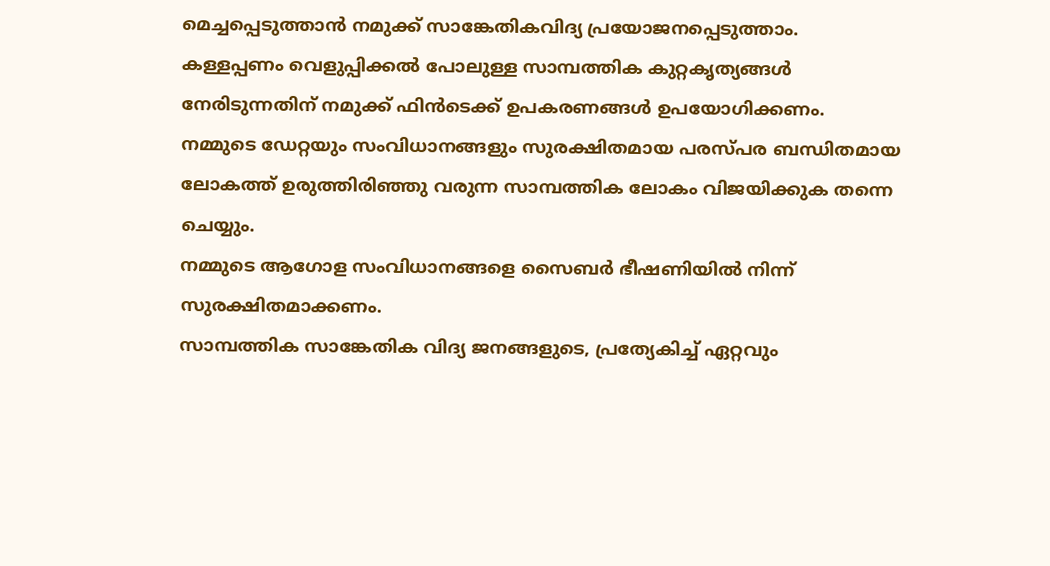മെച്ചപ്പെടുത്താന്‍ നമുക്ക് സാങ്കേതികവിദ്യ പ്രയോജനപ്പെടുത്താം.
കള്ളപ്പണം വെളുപ്പിക്കല്‍ പോലുള്ള സാമ്പത്തിക കുറ്റകൃത്യങ്ങള്‍ നേരിടുന്നതിന് നമുക്ക് ഫിന്‍ടെക്ക് ഉപകരണങ്ങള്‍ ഉപയോഗിക്കണം.
നമ്മുടെ ഡേറ്റയും സംവിധാനങ്ങളും സുരക്ഷിതമായ പരസ്പര ബന്ധിതമായ ലോകത്ത് ഉരുത്തിരിഞ്ഞു വരുന്ന സാമ്പത്തിക ലോകം വിജയിക്കുക തന്നെ ചെയ്യും.
നമ്മുടെ ആഗോള സംവിധാനങ്ങളെ സൈബര്‍ ഭീഷണിയില്‍ നിന്ന് സുരക്ഷിതമാക്കണം.
സാമ്പത്തിക സാങ്കേതിക വിദ്യ ജനങ്ങളുടെ, പ്രത്യേകിച്ച് ഏറ്റവും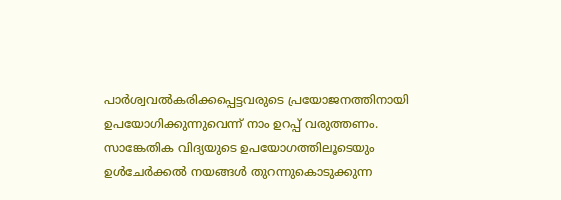പാര്‍ശ്വവല്‍കരിക്കപ്പെട്ടവരുടെ പ്രയോജനത്തിനായി ഉപയോഗിക്കുന്നുവെന്ന് നാം ഉറപ്പ് വരുത്തണം.
സാങ്കേതിക വിദ്യയുടെ ഉപയോഗത്തിലൂടെയും ഉള്‍ചേര്‍ക്കല്‍ നയങ്ങള്‍ തുറന്നുകൊടുക്കുന്ന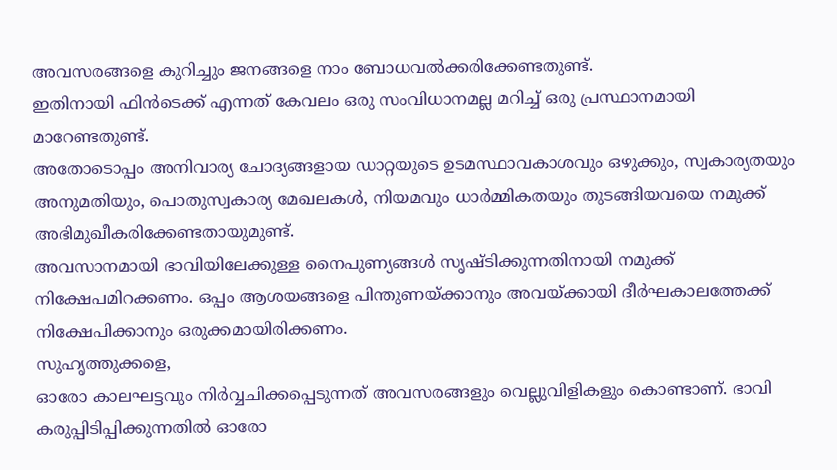അവസരങ്ങളെ കുറിച്ചും ജനങ്ങളെ നാം ബോധവല്‍ക്കരിക്കേണ്ടതുണ്ട്.
ഇതിനായി ഫിന്‍ടെക്ക് എന്നത് കേവലം ഒരു സംവിധാനമല്ല മറിച്ച് ഒരു പ്രസ്ഥാനമായി മാറേണ്ടതുണ്ട്.
അതോടൊപ്പം അനിവാര്യ ചോദ്യങ്ങളായ ഡാറ്റയുടെ ഉടമസ്ഥാവകാശവും ഒഴുക്കും, സ്വകാര്യതയും അനുമതിയും, പൊതുസ്വകാര്യ മേഖലകള്‍, നിയമവും ധാര്‍മ്മികതയും തുടങ്ങിയവയെ നമുക്ക് അഭിമുഖീകരിക്കേണ്ടതായുമുണ്ട്.
അവസാനമായി ഭാവിയിലേക്കുള്ള നൈപുണ്യങ്ങള്‍ സൃഷ്ടിക്കുന്നതിനായി നമുക്ക് നിക്ഷേപമിറക്കണം. ഒപ്പം ആശയങ്ങളെ പിന്തുണയ്ക്കാനും അവയ്ക്കായി ദീര്‍ഘകാലത്തേക്ക് നിക്ഷേപിക്കാനും ഒരുക്കമായിരിക്കണം.
സുഹൃത്തുക്കളെ,
ഓരോ കാലഘട്ടവും നിര്‍വ്വചിക്കപ്പെടുന്നത് അവസരങ്ങളും വെല്ലുവിളികളും കൊണ്ടാണ്. ഭാവി കരുപ്പിടിപ്പിക്കുന്നതില്‍ ഓരോ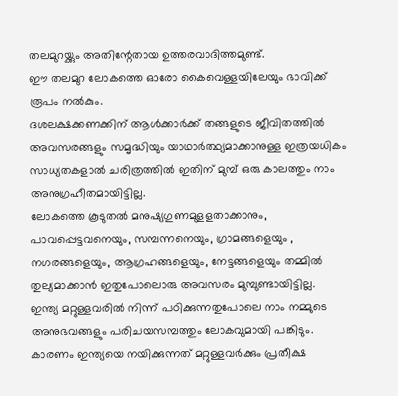തലമുറയ്ക്കും അതിന്റേതായ ഉത്തരവാദിത്തമുണ്ട്.
ഈ തലമുറ ലോകത്തെ ഓരോ കൈവെള്ളയിലേയും ഭാവിക്ക് രൂപം നല്‍കും.
ദശലക്ഷക്കണക്കിന് ആള്‍ക്കാര്‍ക്ക് തങ്ങളുടെ ജീവിതത്തില്‍ അവസരങ്ങളും സമൃദ്ധിയും യാഥാര്‍ത്ഥ്യമാക്കാനുള്ള ഇത്രയധികം സാധ്യതകളാല്‍ ചരിത്രത്തില്‍ ഇതിന് മുമ്പ് ഒരു കാലത്തും നാം അനുഗ്രഹീതമായിട്ടില്ല.
ലോകത്തെ കൂടുതല്‍ മനുഷ്യഗുണമുളളതാക്കാനും, പാവപ്പെട്ടവനെയും, സമ്പന്നനെയും, ഗ്രാമങ്ങളെയും , നഗരങ്ങളെയും, ആഗ്രഹങ്ങളെയും, നേട്ടങ്ങളെയും തമ്മില്‍ തുല്യമാക്കാന്‍ ഇതുപോലൊരു അവസരം മുമ്പുണ്ടായിട്ടില്ല.
ഇന്ത്യ മറ്റുള്ളവരില്‍ നിന്ന് പഠിക്കുന്നതുപോലെ നാം നമ്മുടെ അനുഭവങ്ങളും പരിചയസമ്പത്തും ലോകവുമായി പങ്കിടും.
കാരണം ഇന്ത്യയെ നയിക്കുന്നത് മറ്റുള്ളവര്‍ക്കും പ്രതീക്ഷ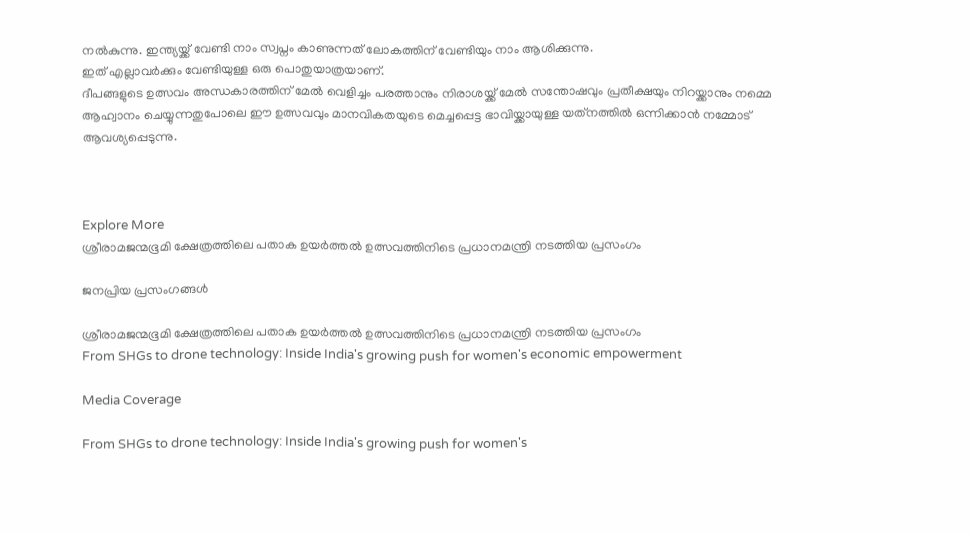നല്‍കുന്നു. ഇന്ത്യയ്ക്ക് വേണ്ടി നാം സ്വപ്നം കാണുന്നത് ലോകത്തിന് വേണ്ടിയും നാം ആശിക്കുന്നു.
ഇത് എല്ലാവര്‍ക്കും വേണ്ടിയുള്ള ഒരു പൊതുയാത്രയാണ്.
ദീപങ്ങളുടെ ഉത്സവം അന്ധകാരത്തിന് മേല്‍ വെളിച്ചം പരത്താനും നിരാശയ്ക്ക് മേല്‍ സന്തോഷവും പ്രതീക്ഷയും നിറയ്ക്കാനും നമ്മെ ആഹ്വാനം ചെയ്യുന്നതുപോലെ ഈ ഉത്സവവും മാനവികതയുടെ മെച്ചപ്പെട്ട ഭാവിയ്ക്കായുള്ള യത്‌നത്തില്‍ ഒന്നിക്കാന്‍ നമ്മോട് ആവശ്യപ്പെടുന്നു.



Explore More
ശ്രീരാമജന്മഭൂമി ക്ഷേത്രത്തിലെ പതാക ഉയർത്തൽ ഉത്സവത്തിനിടെ പ്രധാനമന്ത്രി നടത്തിയ പ്രസംഗം

ജനപ്രിയ പ്രസംഗങ്ങൾ

ശ്രീരാമജന്മഭൂമി ക്ഷേത്രത്തിലെ പതാക ഉയർത്തൽ ഉത്സവത്തിനിടെ പ്രധാനമന്ത്രി നടത്തിയ പ്രസംഗം
From SHGs to drone technology: Inside India's growing push for women's economic empowerment

Media Coverage

From SHGs to drone technology: Inside India's growing push for women's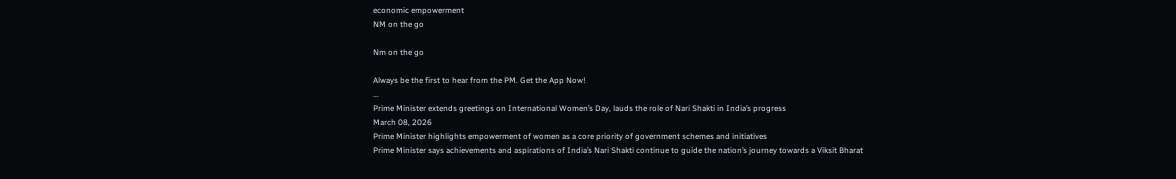economic empowerment
NM on the go

Nm on the go

Always be the first to hear from the PM. Get the App Now!
...
Prime Minister extends greetings on International Women’s Day, lauds the role of Nari Shakti in India’s progress
March 08, 2026
Prime Minister highlights empowerment of women as a core priority of government schemes and initiatives
Prime Minister says achievements and aspirations of India’s Nari Shakti continue to guide the nation’s journey towards a Viksit Bharat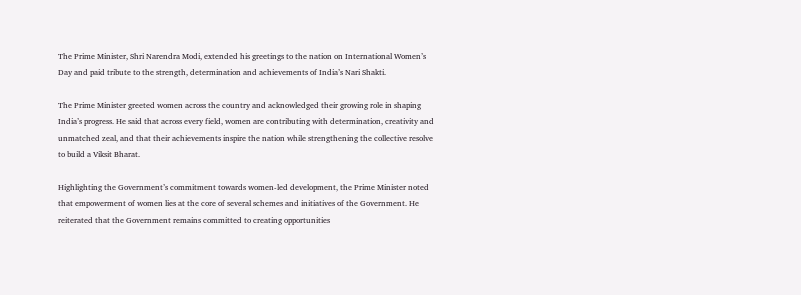The Prime Minister, Shri Narendra Modi, extended his greetings to the nation on International Women’s Day and paid tribute to the strength, determination and achievements of India’s Nari Shakti.

The Prime Minister greeted women across the country and acknowledged their growing role in shaping India’s progress. He said that across every field, women are contributing with determination, creativity and unmatched zeal, and that their achievements inspire the nation while strengthening the collective resolve to build a Viksit Bharat.

Highlighting the Government’s commitment towards women-led development, the Prime Minister noted that empowerment of women lies at the core of several schemes and initiatives of the Government. He reiterated that the Government remains committed to creating opportunities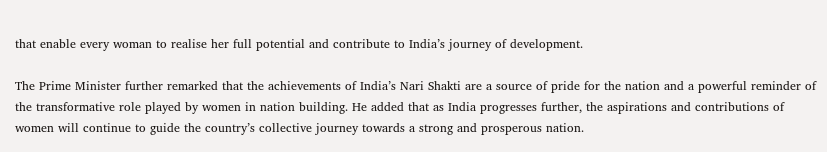that enable every woman to realise her full potential and contribute to India’s journey of development.

The Prime Minister further remarked that the achievements of India’s Nari Shakti are a source of pride for the nation and a powerful reminder of the transformative role played by women in nation building. He added that as India progresses further, the aspirations and contributions of women will continue to guide the country’s collective journey towards a strong and prosperous nation.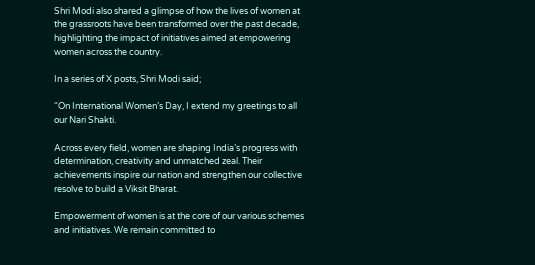Shri Modi also shared a glimpse of how the lives of women at the grassroots have been transformed over the past decade, highlighting the impact of initiatives aimed at empowering women across the country.

In a series of X posts, Shri Modi said;

“On International Women’s Day, I extend my greetings to all our Nari Shakti.

Across every field, women are shaping India’s progress with determination, creativity and unmatched zeal. Their achievements inspire our nation and strengthen our collective resolve to build a Viksit Bharat.

Empowerment of women is at the core of our various schemes and initiatives. We remain committed to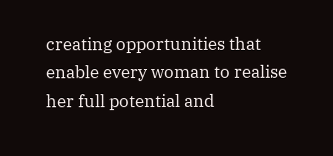creating opportunities that enable every woman to realise her full potential and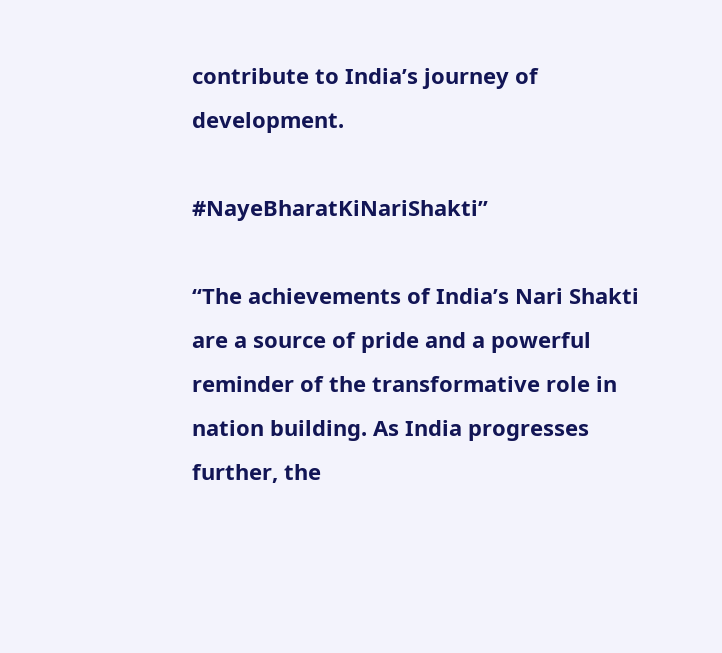contribute to India’s journey of development.

#NayeBharatKiNariShakti”

“The achievements of India’s Nari Shakti are a source of pride and a powerful reminder of the transformative role in nation building. As India progresses further, the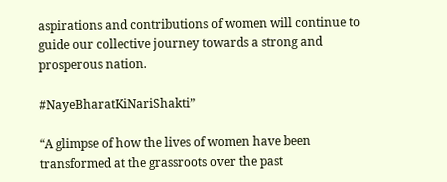aspirations and contributions of women will continue to guide our collective journey towards a strong and prosperous nation.

#NayeBharatKiNariShakti”

“A glimpse of how the lives of women have been transformed at the grassroots over the past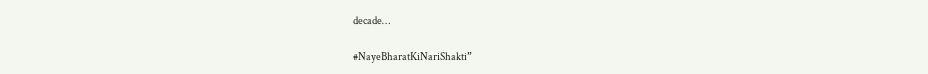decade…

#NayeBharatKiNariShakti”